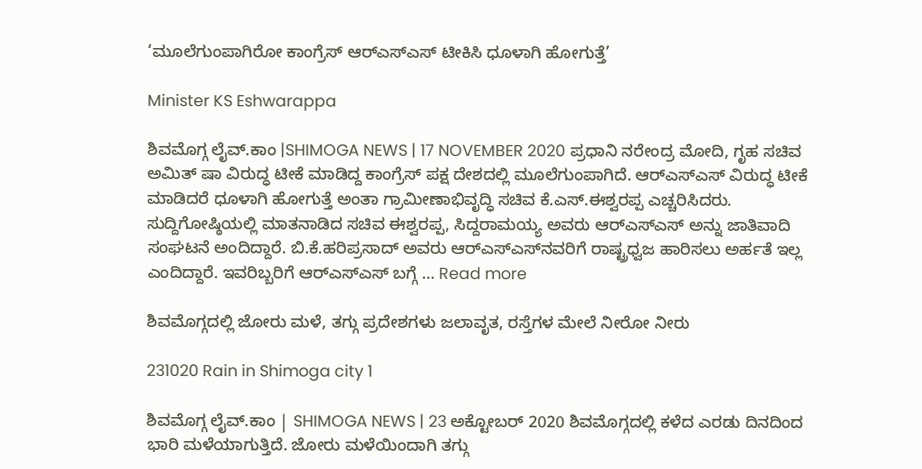‘ಮೂಲೆಗುಂಪಾಗಿರೋ ಕಾಂಗ್ರೆಸ್ ಆರ್‌ಎಸ್‌ಎಸ್‌ ಟೀಕಿಸಿ ಧೂಳಾಗಿ ಹೋಗುತ್ತೆ’

Minister KS Eshwarappa

ಶಿವಮೊಗ್ಗ ಲೈವ್.ಕಾಂ |SHIMOGA NEWS | 17 NOVEMBER 2020 ಪ್ರಧಾನಿ ನರೇಂದ್ರ ಮೋದಿ, ಗೃಹ ಸಚಿವ ಅಮಿತ್ ಷಾ ವಿರುದ್ಧ ಟೀಕೆ ಮಾಡಿದ್ದ ಕಾಂಗ್ರೆಸ್ ಪಕ್ಷ ದೇಶದಲ್ಲಿ ಮೂಲೆಗುಂಪಾಗಿದೆ. ಆರ್‍ಎಸ್‍ಎಸ್‍ ವಿರುದ್ಧ ಟೀಕೆ ಮಾಡಿದರೆ ಧೂಳಾಗಿ ಹೋಗುತ್ತೆ ಅಂತಾ ಗ್ರಾಮೀಣಾಭಿವೃದ್ಧಿ ಸಚಿವ ಕೆ.ಎಸ್.ಈಶ್ವರಪ್ಪ ಎಚ್ಚರಿಸಿದರು. ಸುದ್ದಿಗೋಷ್ಠಿಯಲ್ಲಿ ಮಾತನಾಡಿದ ಸಚಿವ ಈಶ್ವರಪ್ಪ, ಸಿದ್ದರಾಮಯ್ಯ ಅವರು ಆರ್‍ಎಸ್‍ಎಸ್ ಅನ್ನು ಜಾತಿವಾದಿ ಸಂಘಟನೆ ಅಂದಿದ್ದಾರೆ. ಬಿ.ಕೆ.ಹರಿಪ್ರಸಾದ್ ಅವರು ಆರ್‌ಎಸ್ಎಸ್‍ನವರಿಗೆ ರಾಷ್ಟ್ರಧ್ವಜ ಹಾರಿಸಲು ಅರ್ಹತೆ ಇಲ್ಲ ಎಂದಿದ್ದಾರೆ. ಇವರಿಬ್ಬರಿಗೆ ಆರ್‍ಎಸ್‍ಎಸ್‍ ಬಗ್ಗೆ … Read more

ಶಿವಮೊಗ್ಗದಲ್ಲಿ ಜೋರು ಮಳೆ, ತಗ್ಗು ಪ್ರದೇಶಗಳು ಜಲಾವೃತ, ರಸ್ತೆಗಳ ಮೇಲೆ ನೀರೋ ನೀರು

231020 Rain in Shimoga city 1

ಶಿವಮೊಗ್ಗ ಲೈವ್.ಕಾಂ | SHIMOGA NEWS | 23 ಅಕ್ಟೋಬರ್ 2020 ಶಿವಮೊಗ್ಗದಲ್ಲಿ ಕಳೆದ ಎರಡು ದಿನದಿಂದ ಭಾರಿ ಮಳೆಯಾಗುತ್ತಿದೆ. ಜೋರು ಮಳೆಯಿಂದಾಗಿ ತಗ್ಗು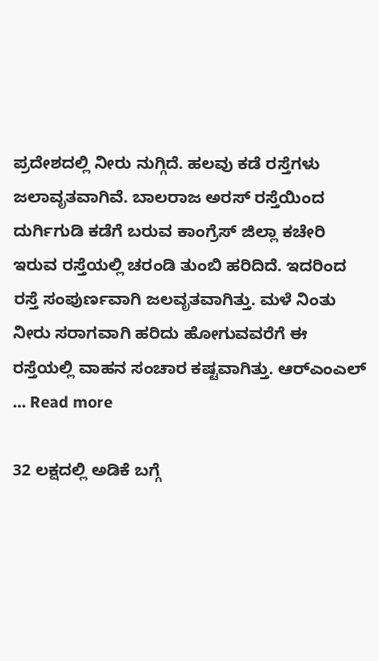ಪ್ರದೇಶದಲ್ಲಿ ನೀರು ನುಗ್ಗಿದೆ. ಹಲವು ಕಡೆ ರಸ್ತೆಗಳು ಜಲಾವೃತವಾಗಿವೆ. ಬಾಲರಾಜ ಅರಸ್ ರಸ್ತೆಯಿಂದ ದುರ್ಗಿಗುಡಿ ಕಡೆಗೆ ಬರುವ ಕಾಂಗ್ರೆಸ್ ಜಿಲ್ಲಾ ಕಚೇರಿ ಇರುವ ರಸ್ತೆಯಲ್ಲಿ ಚರಂಡಿ ತುಂಬಿ ಹರಿದಿದೆ. ಇದರಿಂದ ರಸ್ತೆ ಸಂಪುರ್ಣವಾಗಿ ಜಲವೃತವಾಗಿತ್ತು. ಮಳೆ ನಿಂತು ನೀರು ಸರಾಗವಾಗಿ ಹರಿದು ಹೋಗುವವರೆಗೆ ಈ ರಸ್ತೆಯಲ್ಲಿ ವಾಹನ ಸಂಚಾರ ಕಷ್ಟವಾಗಿತ್ತು. ಆರ್‍ಎಂಎಲ್‍ … Read more

32 ಲಕ್ಷದಲ್ಲಿ ಅಡಿಕೆ ಬಗ್ಗೆ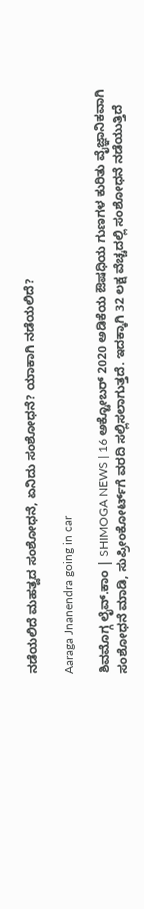ನಡೆಯಲಿದೆ ಮಹತ್ವದ ಸಂಶೋಧನೆ, ಏನಿದು ಸಂಶೋಧನೆ? ಯಾಕಾಗಿ ನಡೆಯಲಿದೆ?

Aaraga Jnanendra going in car

ಶಿವಮೊಗ್ಗ ಲೈವ್.ಕಾಂ | SHIMOGA NEWS | 16 ಅಕ್ಟೋಬರ್ 2020 ಅಡಿಕೆಯ ಔಷಧಿಯ ಗುಣಗಳ ಕುರಿತು ವೈಜ್ಞಾನಿಕವಾಗಿ ಸಂಶೋಧನೆ ಮಾಡಿ, ಸುಪ್ರೀಂಕೋರ್ಟ್‌ಗೆ ವರದಿ ಸಲ್ಲಿಸಲಾಗುತ್ತದೆ. ಇದಕ್ಕಾಗಿ 32 ಲಕ್ಷ ವೆಚ್ಚದಲ್ಲಿ ಸಂಶೋಧನೆ ನಡೆಯುತ್ತಿದೆ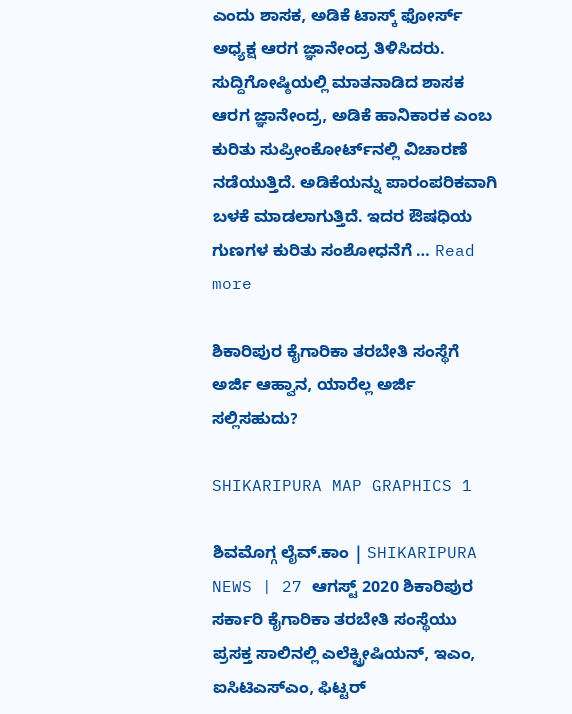ಎಂದು ಶಾಸಕ, ಅಡಿಕೆ ಟಾಸ್ಕ್ ಫೋರ್ಸ್ ಅಧ್ಯಕ್ಷ ಆರಗ ಜ್ಞಾನೇಂದ್ರ ತಿಳಿಸಿದರು. ಸುದ್ದಿಗೋಷ್ಠಿಯಲ್ಲಿ ಮಾತನಾಡಿದ ಶಾಸಕ ಆರಗ ಜ್ಞಾನೇಂದ್ರ, ಅಡಿಕೆ ಹಾನಿಕಾರಕ ಎಂಬ ಕುರಿತು ಸುಪ್ರೀಂಕೋರ್ಟ್‌ನಲ್ಲಿ ವಿಚಾರಣೆ ನಡೆಯುತ್ತಿದೆ. ಅಡಿಕೆಯನ್ನು ಪಾರಂಪರಿಕವಾಗಿ ಬಳಕೆ ಮಾಡಲಾಗುತ್ತಿದೆ. ಇದರ ಔಷಧಿಯ ಗುಣಗಳ ಕುರಿತು ಸಂಶೋಧನೆಗೆ … Read more

ಶಿಕಾರಿಪುರ ಕೈಗಾರಿಕಾ ತರಬೇತಿ ಸಂಸ್ಥೆಗೆ ಅರ್ಜಿ ಆಹ್ವಾನ, ಯಾರೆಲ್ಲ ಅರ್ಜಿ ಸಲ್ಲಿಸಹುದು?

SHIKARIPURA MAP GRAPHICS 1

ಶಿವಮೊಗ್ಗ ಲೈವ್.ಕಾಂ | SHIKARIPURA NEWS | 27 ಆಗಸ್ಟ್ 2020 ಶಿಕಾರಿಪುರ ಸರ್ಕಾರಿ ಕೈಗಾರಿಕಾ ತರಬೇತಿ ಸಂ‍ಸ್ಥೆಯು ಪ್ರಸಕ್ತ ಸಾಲಿನಲ್ಲಿ ಎಲೆಕ್ಟ್ರೀಷಿಯನ್‌, ಇಎಂ, ಐಸಿಟಿಎಸ್‌ಎಂ, ಫಿಟ್ಟರ್‌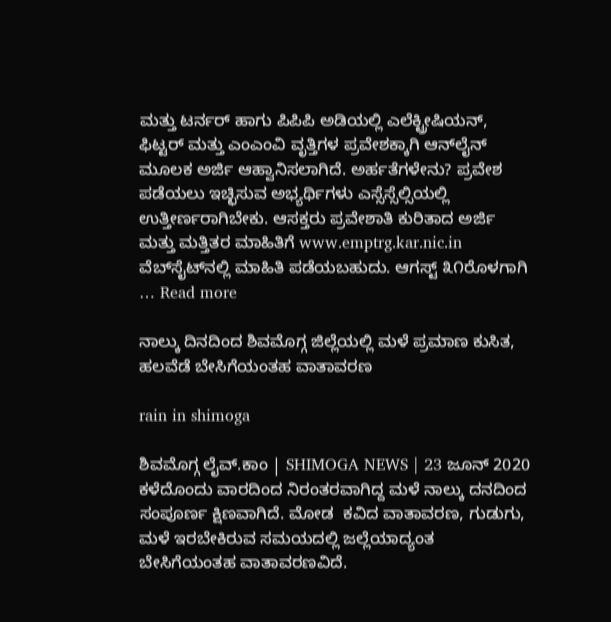ಮತ್ತು ಟರ್ನರ್‌ ಹಾಗು ಪಿಪಿಪಿ ಅಡಿಯಲ್ಲಿ ಎಲೆಕ್ಟ್ರೀಷಿಯನ್‌, ಫಿಟ್ಟರ್‌ ಮತ್ತು ಎಂಎಂವಿ ವೃತ್ತಿಗಳ ಪ್ರವೇಶಕ್ಕಾಗಿ ಆನ್‌ಲೈನ್‌ ಮೂಲಕ ಅರ್ಜಿ ಆಹ್ವಾನಿಸಲಾಗಿದೆ. ಅರ್ಹತೆಗಳೇನು? ಪ್ರವೇಶ ಪಡೆಯಲು ಇಚ್ಛಿಸುವ ಅಭ್ಯರ್ಥಿಗಳು ಎಸ್ಸೆಸ್ಸೆಲ್ಸಿಯಲ್ಲಿ ಉತ್ತೀರ್ಣರಾಗಿಬೇಕು. ಆಸಕ್ತರು ಪ್ರವೇಶಾತಿ ಕುರಿತಾದ ಅರ್ಜಿ ಮತ್ತು ಮತ್ತಿತರ ಮಾಹಿತಿಗೆ www.emptrg.kar.nic.in ವೆಬ್‌ಸೈಟ್‌ನಲ್ಲಿ ಮಾಹಿತಿ ಪಡೆಯಬಹುದು. ಆಗಸ್ಟ್‌ ೩೧ರೊಳಗಾಗಿ … Read more

ನಾಲ್ಕು ದಿನದಿಂದ ಶಿವಮೊಗ್ಗ ಜಿಲ್ಲೆಯಲ್ಲಿ ಮಳೆ ಪ್ರಮಾಣ ಕುಸಿತ, ಹಲವೆಡೆ ಬೇಸಿಗೆಯಂತಹ ವಾತಾವರಣ

rain in shimoga

ಶಿವಮೊಗ್ಗ ಲೈವ್.ಕಾಂ | SHIMOGA NEWS | 23 ಜೂನ್ 2020 ಕಳೆದೊಂದು ವಾರದಿಂದ ನಿರಂತರವಾಗಿದ್ದ ಮಳೆ ನಾಲ್ಕು ದನದಿಂದ ಸಂಪೂರ್ಣ ಕ್ಷಿಣವಾಗಿದೆ. ಮೋಡ  ಕವಿದ ವಾತಾವರಣ, ಗುಡುಗು, ಮಳೆ ಇರಬೇಕಿರುವ ಸಮಯದಲ್ಲಿ ಜಲ್ಲೆಯಾದ್ಯಂತ ಬೇಸಿಗೆಯಂತಹ ವಾತಾವರಣವಿದೆ.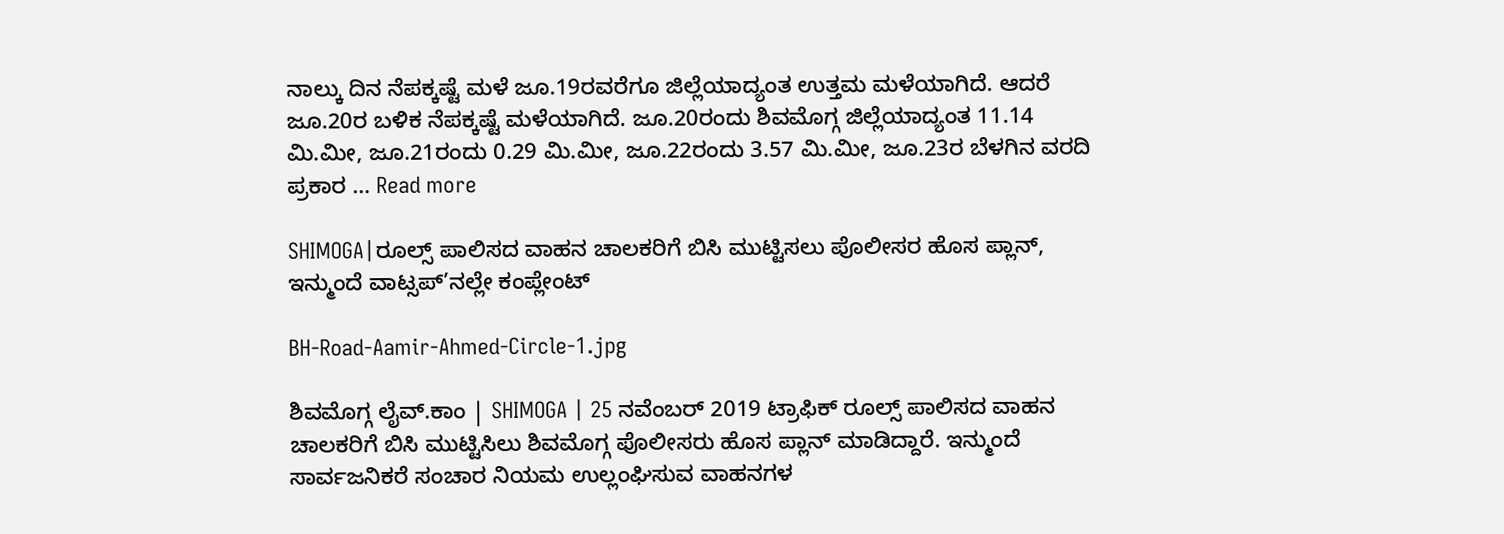ನಾಲ್ಕು ದಿನ ನೆಪಕ್ಕಷ್ಟೆ ಮಳೆ ಜೂ.19ರವರೆಗೂ ಜಿಲ್ಲೆಯಾದ್ಯಂತ ಉತ್ತಮ ಮಳೆಯಾಗಿದೆ. ಆದರೆ ಜೂ.20ರ ಬಳಿಕ ನೆಪಕ್ಕಷ್ಟೆ ಮಳೆಯಾಗಿದೆ. ಜೂ.20ರಂದು ಶಿವಮೊಗ್ಗ ಜಿಲ್ಲೆಯಾದ್ಯಂತ 11.14 ಮಿ.ಮೀ, ಜೂ.21ರಂದು 0.29 ಮಿ.ಮೀ, ಜೂ.22ರಂದು 3.57 ಮಿ.ಮೀ, ಜೂ.23ರ ಬೆಳಗಿನ ವರದಿ ಪ್ರಕಾರ … Read more

SHIMOGA|ರೂಲ್ಸ್ ಪಾಲಿಸದ ವಾಹನ ಚಾಲಕರಿಗೆ ಬಿಸಿ ಮುಟ್ಟಿಸಲು ಪೊಲೀಸರ ಹೊಸ ಪ್ಲಾನ್, ಇನ್ಮುಂದೆ ವಾಟ್ಸಪ್’ನಲ್ಲೇ ಕಂಪ್ಲೇಂಟ್

BH-Road-Aamir-Ahmed-Circle-1.jpg

ಶಿವಮೊಗ್ಗ ಲೈವ್.ಕಾಂ | SHIMOGA | 25 ನವೆಂಬರ್ 2019 ಟ್ರಾಫಿಕ್ ರೂಲ್ಸ್ ಪಾಲಿಸದ ವಾಹನ ಚಾಲಕರಿಗೆ ಬಿಸಿ ಮುಟ್ಟಿಸಿಲು ಶಿವಮೊಗ್ಗ ಪೊಲೀಸರು ಹೊಸ ಪ್ಲಾನ್ ಮಾಡಿದ್ದಾರೆ. ಇನ್ಮುಂದೆ ಸಾರ್ವಜನಿಕರೆ ಸಂಚಾರ ನಿಯಮ ಉಲ್ಲಂಘಿಸುವ ವಾಹನಗಳ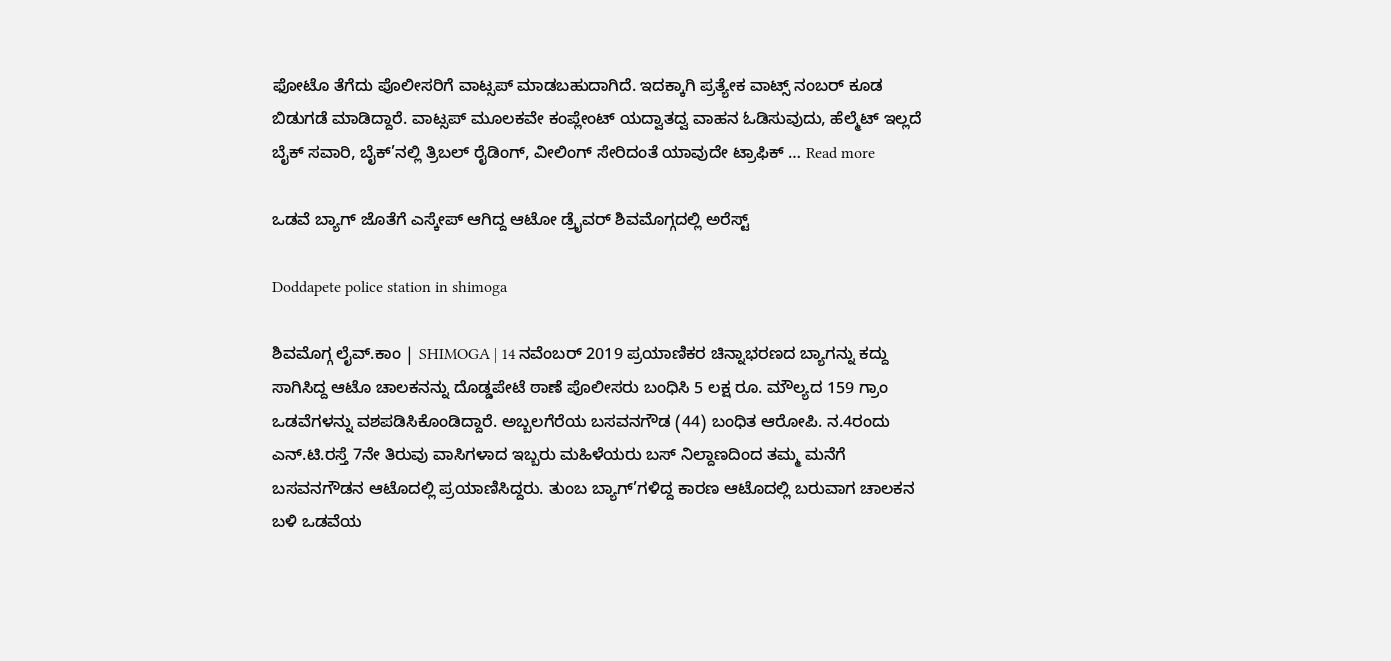ಫೋಟೊ ತೆಗೆದು ಪೊಲೀಸರಿಗೆ ವಾಟ್ಸಪ್ ಮಾಡಬಹುದಾಗಿದೆ. ಇದಕ್ಕಾಗಿ ಪ್ರತ್ಯೇಕ ವಾಟ್ಸ್ ನಂಬರ್ ಕೂಡ ಬಿಡುಗಡೆ ಮಾಡಿದ್ದಾರೆ. ವಾಟ್ಸಪ್ ಮೂಲಕವೇ ಕಂಪ್ಲೇಂಟ್ ಯದ್ವಾತದ್ವ ವಾಹನ ಓಡಿಸುವುದು, ಹೆಲ್ಮೆಟ್ ಇಲ್ಲದೆ ಬೈಕ್ ಸವಾರಿ, ಬೈಕ್’ನಲ್ಲಿ ತ್ರಿಬಲ್ ರೈಡಿಂಗ್, ವೀಲಿಂಗ್ ಸೇರಿದಂತೆ ಯಾವುದೇ ಟ್ರಾಫಿಕ್ … Read more

ಒಡವೆ ಬ್ಯಾಗ್ ಜೊತೆಗೆ ಎಸ್ಕೇಪ್ ಆಗಿದ್ದ ಆಟೋ ಡ್ರೈವರ್ ಶಿವಮೊಗ್ಗದಲ್ಲಿ ಅರೆಸ್ಟ್

Doddapete police station in shimoga

ಶಿವಮೊಗ್ಗ ಲೈವ್.ಕಾಂ | SHIMOGA | 14 ನವೆಂಬರ್ 2019 ಪ್ರಯಾಣಿಕರ ಚಿನ್ನಾಭರಣದ ಬ್ಯಾಗನ್ನು ಕದ್ದು ಸಾಗಿಸಿದ್ದ ಆಟೊ ಚಾಲಕನನ್ನು ದೊಡ್ಡಪೇಟೆ ಠಾಣೆ ಪೊಲೀಸರು ಬಂಧಿಸಿ 5 ಲಕ್ಷ ರೂ. ಮೌಲ್ಯದ 159 ಗ್ರಾಂ ಒಡವೆಗಳನ್ನು ವಶಪಡಿಸಿಕೊಂಡಿದ್ದಾರೆ. ಅಬ್ಬಲಗೆರೆಯ ಬಸವನಗೌಡ (44) ಬಂಧಿತ ಆರೋಪಿ. ನ.4ರಂದು ಎನ್.ಟಿ.ರಸ್ತೆ 7ನೇ ತಿರುವು ವಾಸಿಗಳಾದ ಇಬ್ಬರು ಮಹಿಳೆಯರು ಬಸ್ ನಿಲ್ದಾಣದಿಂದ ತಮ್ಮ ಮನೆಗೆ ಬಸವನಗೌಡನ ಆಟೊದಲ್ಲಿ ಪ್ರಯಾಣಿಸಿದ್ದರು. ತುಂಬ ಬ್ಯಾಗ್’ಗಳಿದ್ದ ಕಾರಣ ಆಟೊದಲ್ಲಿ ಬರುವಾಗ ಚಾಲಕನ ಬಳಿ ಒಡವೆಯ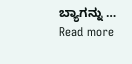ಬ್ಯಾಗನ್ನು … Read more